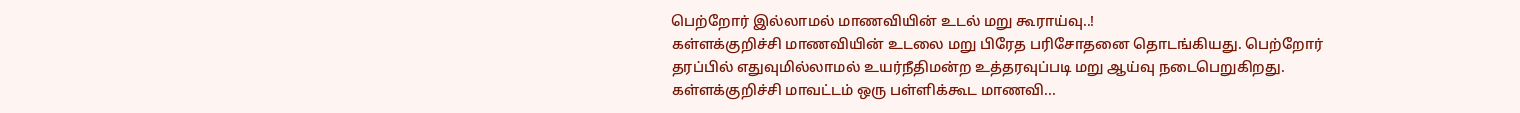பெற்றோர் இல்லாமல் மாணவியின் உடல் மறு கூராய்வு..!
கள்ளக்குறிச்சி மாணவியின் உடலை மறு பிரேத பரிசோதனை தொடங்கியது. பெற்றோர் தரப்பில் எதுவுமில்லாமல் உயர்நீதிமன்ற உத்தரவுப்படி மறு ஆய்வு நடைபெறுகிறது. கள்ளக்குறிச்சி மாவட்டம் ஒரு பள்ளிக்கூட மாணவி...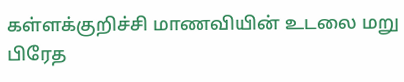கள்ளக்குறிச்சி மாணவியின் உடலை மறு பிரேத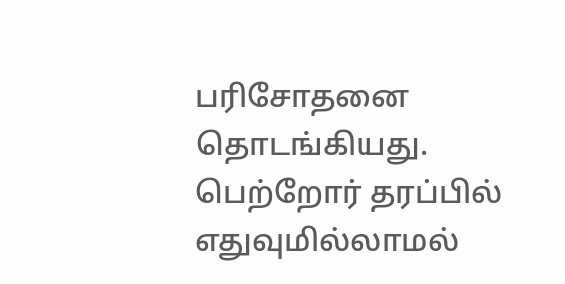பரிசோதனை தொடங்கியது. பெற்றோர் தரப்பில் எதுவுமில்லாமல்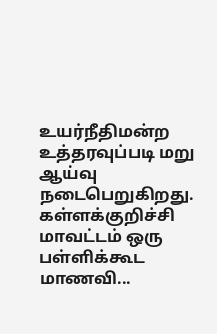உயர்நீதிமன்ற உத்தரவுப்படி மறு ஆய்வு நடைபெறுகிறது. கள்ளக்குறிச்சி மாவட்டம் ஒரு பள்ளிக்கூட மாணவி...